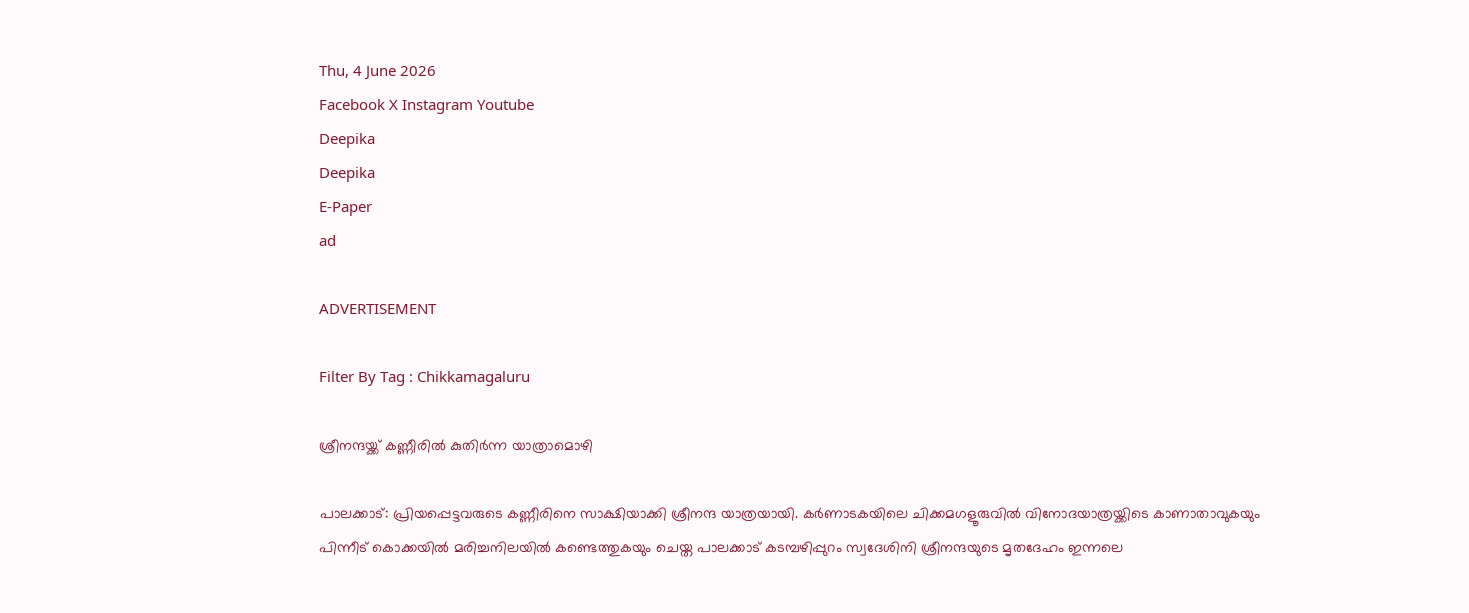Thu, 4 June 2026
Facebook X Instagram Youtube
Deepika
Deepika
E-Paper
ad

ADVERTISEMENT

Filter By Tag : Chikkamagaluru

ശ്രീനന്ദയ്ക്ക് കണ്ണീരിൽ കുതിർന്ന യാത്രാമൊഴി

പാലക്കാട്: പ്രിയപ്പെട്ടവരുടെ കണ്ണീരിനെ സാക്ഷിയാക്കി ശ്രീനന്ദ യാത്രയായി. കർണാടകയിലെ ചിക്കമഗളൂരുവിൽ വിനോദയാത്രയ്ക്കിടെ കാണാതാവുകയും പിന്നീട് കൊക്കയിൽ മരിച്ചനിലയിൽ കണ്ടെത്തുകയും ചെയ്ത പാലക്കാട് കടമ്പഴിപ്പുറം സ്വദേശിനി ശ്രീനന്ദയുടെ മൃതദേഹം ഇന്നലെ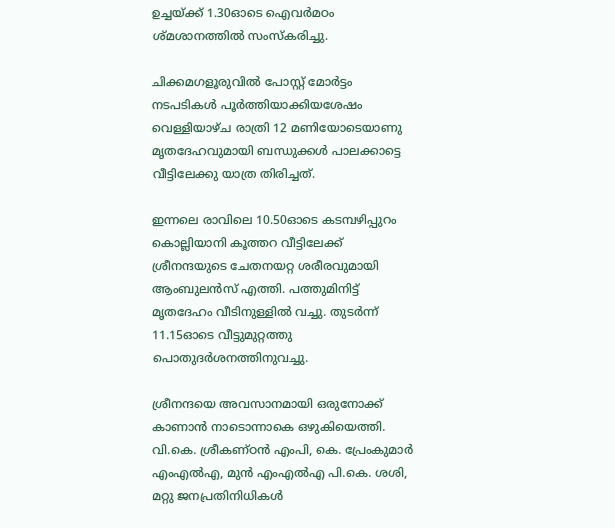ഉച്ചയ്ക്ക് 1.30ഓടെ ഐവർമഠം ശ്മശാനത്തിൽ സംസ്കരിച്ചു.

ചിക്കമഗളൂരുവിൽ പോസ്റ്റ് മോർട്ടം നടപടികൾ പൂർത്തിയാക്കിയശേഷം വെള്ളിയാഴ്ച രാത്രി 12 മണിയോടെയാണു മൃതദേഹവുമായി ബന്ധുക്കൾ പാലക്കാട്ടെ വീട്ടിലേക്കു യാത്ര തിരിച്ചത്.

ഇന്നലെ രാവിലെ 10.50ഓടെ കടമ്പഴിപ്പുറം കൊല്ലിയാനി കൂത്തറ വീട്ടിലേക്ക് ശ്രീനന്ദയുടെ ചേതനയറ്റ ശരീരവുമായി ആംബുലൻസ് എത്തി. പത്തുമിനിട്ട് മൃതദേഹം വീടിനുള്ളിൽ വച്ചു. തുടർന്ന് 11.15ഓടെ വീട്ടുമുറ്റത്തു പൊതുദർശനത്തിനുവച്ചു.

ശ്രീനന്ദയെ അവസാനമായി ഒരുനോക്ക് കാണാൻ നാടൊന്നാകെ ഒഴുകിയെത്തി. വി.കെ. ശ്രീകണ്ഠൻ എംപി, കെ. പ്രേംകുമാർ എംഎൽഎ, മുൻ എംഎൽഎ പി.കെ. ശശി, മറ്റു ജനപ്രതിനിധികൾ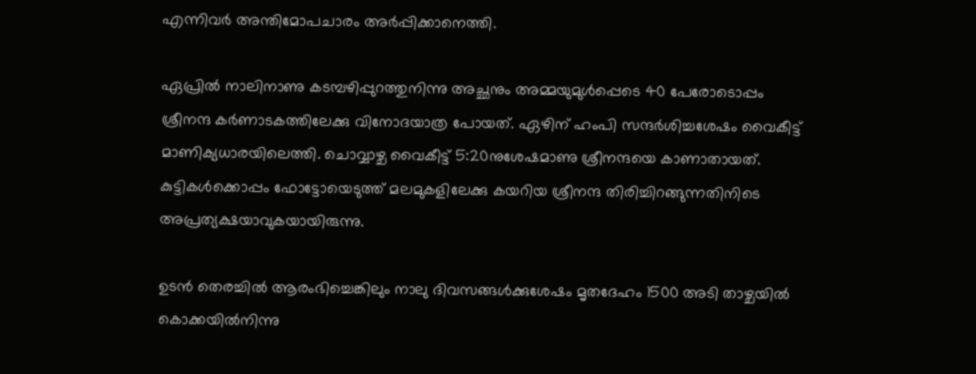എന്നിവർ അന്തിമോപചാരം അർപ്പിക്കാനെത്തി.

ഏപ്രിൽ നാലിനാണു കടമ്പഴിപ്പുറത്തുനിന്നു അച്ഛനും അമ്മയുമുൾപ്പെടെ 40 പേരോടൊപ്പം ശ്രീനന്ദ കർണാടകത്തിലേക്കു വിനോദയാത്ര പോയത്. ഏഴിന് ഹംപി സന്ദർശിച്ചശേഷം വൈകീട്ട് മാണിക്യധാരയിലെത്തി. ചൊവ്വാഴ്ച വൈകീട്ട് 5:20നുശേഷമാണു ശ്രീനന്ദയെ കാണാതായത്. കുട്ടികൾക്കൊപ്പം ഫോട്ടോയെടുത്ത് മലമുകളിലേക്കു കയറിയ ശ്രീനന്ദ തിരിച്ചിറങ്ങുന്നതിനിടെ അപ്രത്യക്ഷയാവുകയായിരുന്നു.

ഉടൻ തെരച്ചിൽ ആരംഭിച്ചെങ്കിലും നാലു ദിവസങ്ങൾക്കുശേഷം മൃതദേഹം 1500 അടി താഴ്ചയിൽ കൊക്കയിൽനിന്നു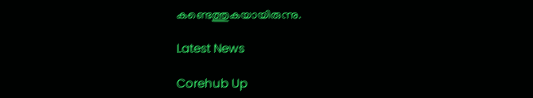കണ്ടെത്തുകയായിരുന്നു.

Latest News

Corehub Up